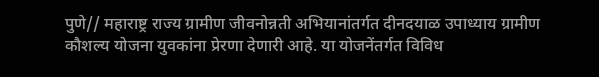पुणे// महाराष्ट्र राज्य ग्रामीण जीवनोन्नती अभियानांतर्गत दीनदयाळ उपाध्याय ग्रामीण कौशल्य योजना युवकांना प्रेरणा देणारी आहे. या योजनेंतर्गत विविध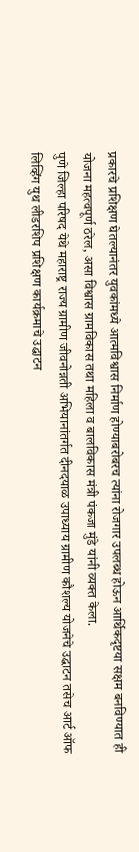प्रकारचे प्रशिक्षण घेतल्यानंतर युवकांमध्ये आत्मविश्वास निर्माण होण्याबरोबरच त्यांना रोजगार उपलब्ध होऊन आर्थिकदृष्टया सक्षम बनविण्यात ही योजना महत्वपूर्ण ठरेल, असा विश्वास ग्रामविकास तथा महिला व बालविकास मंत्री पंकजा मुंडे यांनी व्यक्त केला.
पुणे जिल्हा परिषद येथे महाराष्ट्र राज्य ग्रामीण जीवनोन्नती अभियानांतर्गत दीनदयाळ उपाध्याय ग्रामीण कौशल्य योजनेचे उद्घाटन तसेच आर्ट ऑफ लिव्हिंग युथ लीडरशिप प्रशिक्षण कार्यक्रमाचे उद्घाटन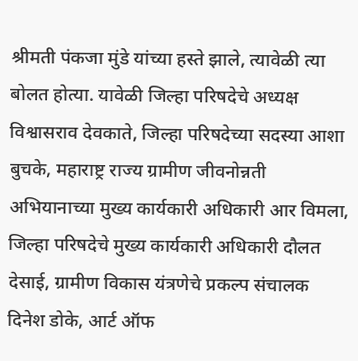श्रीमती पंकजा मुंडे यांच्या हस्ते झाले, त्यावेळी त्या बोलत होत्या. यावेळी जिल्हा परिषदेचे अध्यक्ष विश्वासराव देवकाते, जिल्हा परिषदेच्या सदस्या आशा बुचके, महाराष्ट्र राज्य ग्रामीण जीवनोन्नती अभियानाच्या मुख्य कार्यकारी अधिकारी आर विमला, जिल्हा परिषदेचे मुख्य कार्यकारी अधिकारी दौलत देसाई, ग्रामीण विकास यंत्रणेचे प्रकल्प संचालक दिनेश डोके, आर्ट ऑफ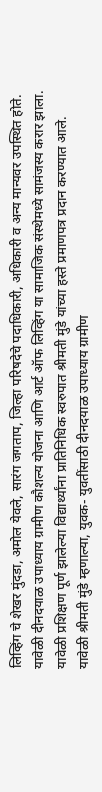लिव्हिंग चे शेखर मुंदडा, अमोल येवले, सारंग जगताप, जिल्हा परिषदेचे पदाधिकारी, अधिकारी व अन्य मान्यवर उपस्थित होते. यावेळी दीनदयाळ उपाध्याय ग्रामीण कौशल्य योजना आणि आर्ट ऑफ लिव्हिंग या सामाजिक संस्थेमध्ये सामंजस्य करार झाला. यावेळी प्रशिक्षण पूर्ण झालेल्या विद्यार्थ्यांना प्रातिनिधिक स्वरुपात श्रीमती मुंडे यांच्या हस्ते प्रमाणपत्र प्रदान करण्यात आले.
यावेळी श्रीमती मुंडे म्हणाल्या, युवक- युवतींसाठी दीनदयाळ उपाध्याय ग्रामीण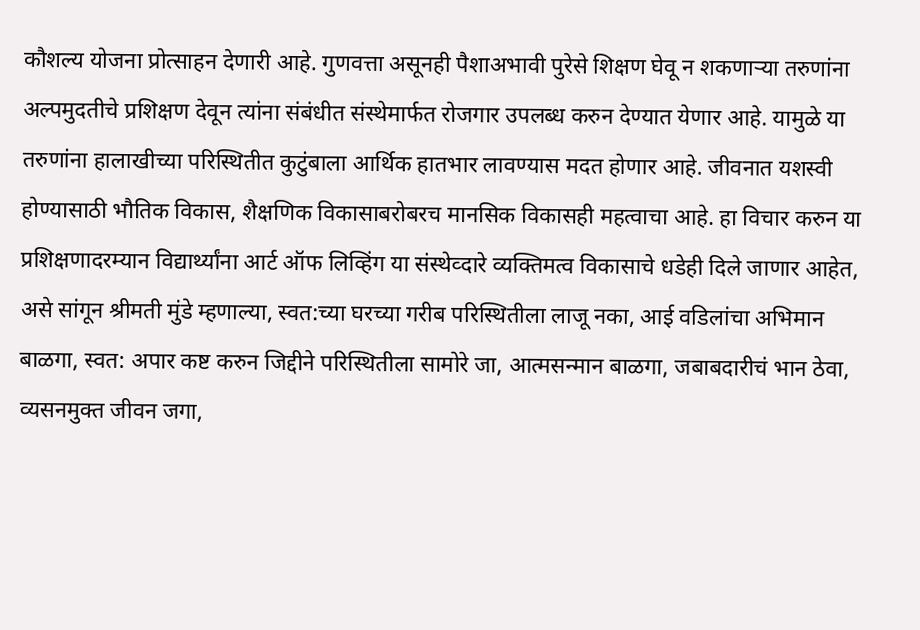कौशल्य योजना प्रोत्साहन देणारी आहे. गुणवत्ता असूनही पैशाअभावी पुरेसे शिक्षण घेवू न शकणाऱ्या तरुणांना अल्पमुदतीचे प्रशिक्षण देवून त्यांना संबंधीत संस्थेमार्फत रोजगार उपलब्ध करुन देण्यात येणार आहे. यामुळे या तरुणांना हालाखीच्या परिस्थितीत कुटुंबाला आर्थिक हातभार लावण्यास मदत होणार आहे. जीवनात यशस्वी होण्यासाठी भौतिक विकास, शैक्षणिक विकासाबरोबरच मानसिक विकासही महत्वाचा आहे. हा विचार करुन या प्रशिक्षणादरम्यान विद्यार्थ्यांना आर्ट ऑफ लिव्हिंग या संस्थेव्दारे व्यक्तिमत्व विकासाचे धडेही दिले जाणार आहेत, असे सांगून श्रीमती मुंडे म्हणाल्या, स्वत:च्या घरच्या गरीब परिस्थितीला लाजू नका, आई वडिलांचा अभिमान बाळगा, स्वत: अपार कष्ट करुन जिद्दीने परिस्थितीला सामोरे जा, आत्मसन्मान बाळगा, जबाबदारीचं भान ठेवा, व्यसनमुक्त जीवन जगा,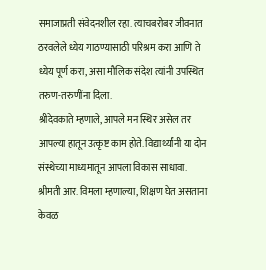समाजाप्रती संवेदनशील रहा. त्याचबरोबर जीवनात ठरवलेले ध्येय गाठण्यासाठी परिश्रम करा आणि ते ध्येय पूर्ण करा, असा मौलिक संदेश त्यांनी उपस्थित तरुण-तरुणींना दिला.
श्रीदेवकाते म्हणाले, आपले मन स्थिर असेल तर आपल्या हातून उत्कृष्ट काम होते. विद्यार्थ्यांनी या दोन संस्थेच्या माध्यमातून आपला विकास साधावा.
श्रीमती आर. विमला म्हणाल्या, शिक्षण घेत असताना केवळ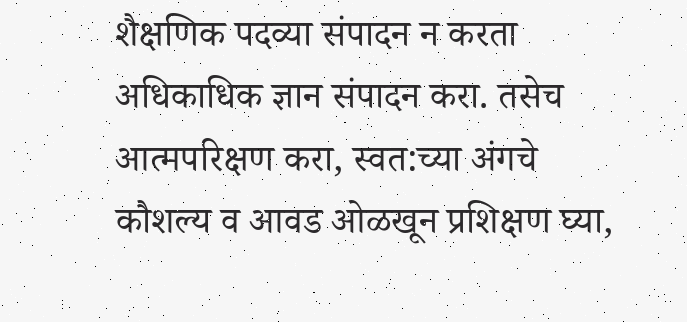शैक्षणिक पदव्या संपादन न करता अधिकाधिक ज्ञान संपादन करा. तसेच आत्मपरिक्षण करा, स्वत:च्या अंगचे कौशल्य व आवड ओळखून प्रशिक्षण घ्या,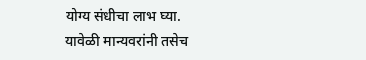योग्य संधीचा लाभ घ्या.
यावेळी मान्यवरांनी तसेच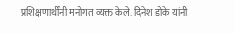प्रशिक्षणार्थींनी मनोगत व्यक्त केले. दिनेश डोके यांनी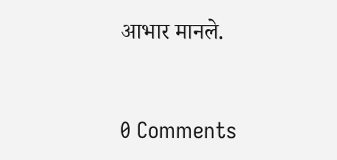आभार मानले.


0 Comments